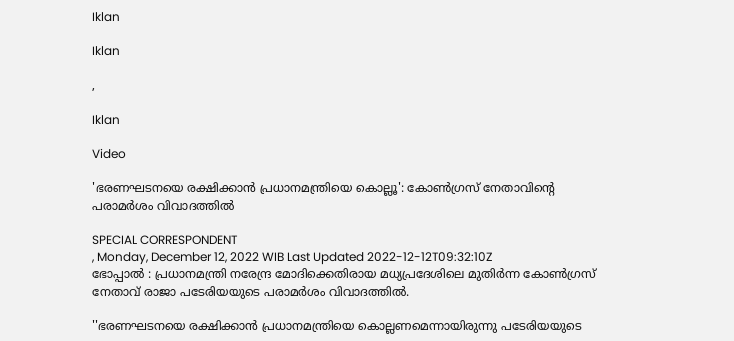Iklan

Iklan

,

Iklan

Video

'ഭരണഘടനയെ രക്ഷിക്കാൻ പ്രധാനമന്ത്രിയെ കൊല്ലൂ': കോൺഗ്രസ് നേതാവിന്റെ പരാമർശം വിവാദത്തിൽ

SPECIAL CORRESPONDENT
, Monday, December 12, 2022 WIB Last Updated 2022-12-12T09:32:10Z
ഭോപ്പാല്‍ : പ്രധാനമന്ത്രി നരേന്ദ്ര മോദിക്കെതിരായ മധ്യപ്രദേശിലെ മുതിര്‍ന്ന കോണ്‍ഗ്രസ് നേതാവ് രാജാ പടേരിയയുടെ പരാമര്‍ശം വിവാദത്തില്‍.

''ഭരണഘടനയെ രക്ഷിക്കാന്‍ പ്രധാനമന്ത്രിയെ കൊല്ലണമെന്നായിരുന്നു പടേരിയയുടെ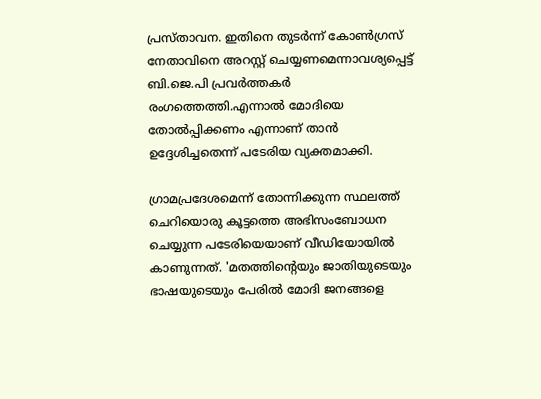പ്രസ്താവന. ഇതിനെ തുടര്‍ന്ന് കോണ്‍ഗ്രസ് നേതാവിനെ അറസ്റ്റ് ചെയ്യണമെന്നാവശ്യപ്പെട്ട് ബി.ജെ.പി പ്രവര്‍ത്തകര്‍ രംഗത്തെത്തി.എന്നാല്‍ മോദിയെ തോല്‍പ്പിക്കണം എന്നാണ് താന്‍ ഉദ്ദേശിച്ചതെന്ന് പടേരിയ വ്യക്തമാക്കി.

ഗ്രാമപ്രദേശമെന്ന് തോന്നിക്കുന്ന സ്ഥലത്ത് ചെറിയൊരു കൂട്ടത്തെ അഭിസംബോധന ചെയ്യുന്ന പടേരിയെയാണ് വീഡിയോയില്‍ കാണുന്നത്. 'മതത്തിന്റെയും ജാതിയുടെയും ഭാഷയുടെയും പേരില്‍ മോദി ജനങ്ങളെ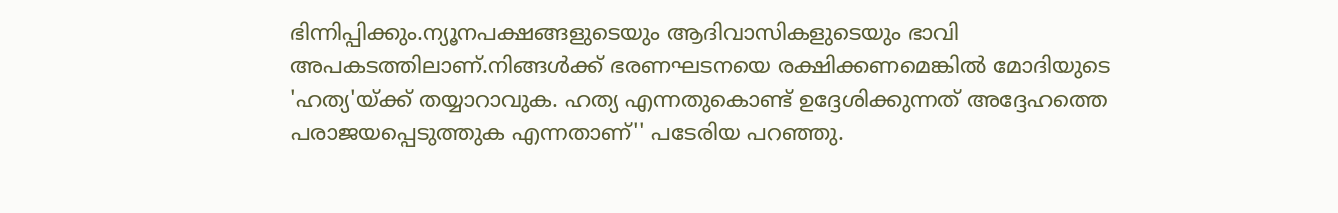ഭിന്നിപ്പിക്കും.ന്യൂനപക്ഷങ്ങളുടെയും ആദിവാസികളുടെയും ഭാവി അപകടത്തിലാണ്.നിങ്ങള്‍ക്ക് ഭരണഘടനയെ രക്ഷിക്കണമെങ്കില്‍ മോദിയുടെ 'ഹത്യ'യ്ക്ക് തയ്യാറാവുക. ഹത്യ എന്നതുകൊണ്ട് ഉദ്ദേശിക്കുന്നത് അദ്ദേഹത്തെ പരാജയപ്പെടുത്തുക എന്നതാണ്'' പടേരിയ പറഞ്ഞു.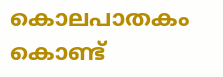കൊലപാതകം കൊണ്ട്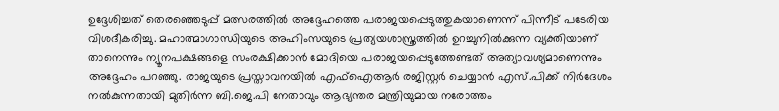ഉദ്ദേശിച്ചത് തെരഞ്ഞെടുപ്പ് മത്സരത്തില്‍ അദ്ദേഹത്തെ പരാജയപ്പെടുത്തുകയാണെന്ന് പിന്നീട് പടേരിയ വിശദീകരിച്ചു. മഹാത്മാഗാന്ധിയുടെ അഹിംസയുടെ പ്രത്യയശാസ്ത്രത്തില്‍ ഉറച്ചുനില്‍ക്കുന്ന വ്യക്തിയാണ് താനെന്നും ന്യൂനപക്ഷങ്ങളെ സംരക്ഷിക്കാന്‍ മോദിയെ പരാജയപ്പെടുത്തേണ്ടത് അത്യാവശ്യമാണെന്നും അദ്ദേഹം പറഞ്ഞു. രാജയുടെ പ്രസ്താവനയില്‍ എഫ്‌ഐആര്‍ രജിസ്റ്റര്‍ ചെയ്യാന്‍ എസ്.പിക്ക് നിര്‍ദേശം നല്‍കുന്നതായി മുതിര്‍ന്ന ബി.ജെ.പി നേതാവും ആഭ്യന്തര മന്ത്രിയുമായ നരോത്തം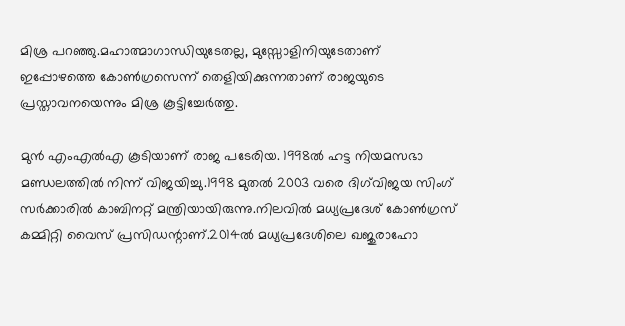മിശ്ര പറഞ്ഞു.മഹാത്മാഗാന്ധിയുടേതല്ല, മുസ്സോളിനിയുടേതാണ് ഇപ്പോഴത്തെ കോണ്‍ഗ്രസെന്ന് തെളിയിക്കുന്നതാണ് രാജയുടെ പ്രസ്താവനയെന്നും മിശ്ര കൂട്ടിച്ചേര്‍ത്തു.

മുന്‍ എംഎല്‍എ കൂടിയാണ് രാജ പടേരിയ. 1998ല്‍ ഹട്ട നിയമസഭാ മണ്ഡലത്തില്‍ നിന്ന് വിജയിച്ചു.1998 മുതല്‍ 2003 വരെ ദിഗ്‌വിജയ സിംഗ് സര്‍ക്കാരില്‍ കാബിനറ്റ് മന്ത്രിയായിരുന്നു.നിലവില്‍ മധ്യപ്രദേശ് കോണ്‍ഗ്രസ് കമ്മിറ്റി വൈസ് പ്രസിഡന്റാണ്.2014ല്‍ മധ്യപ്രദേശിലെ ഖജുരാഹോ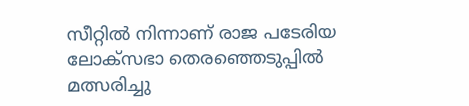സീറ്റില്‍ നിന്നാണ് രാജ പടേരിയ ലോക്‌സഭാ തെരഞ്ഞെടുപ്പില്‍ മത്സരിച്ചു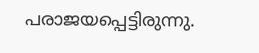പരാജയപ്പെട്ടിരുന്നു.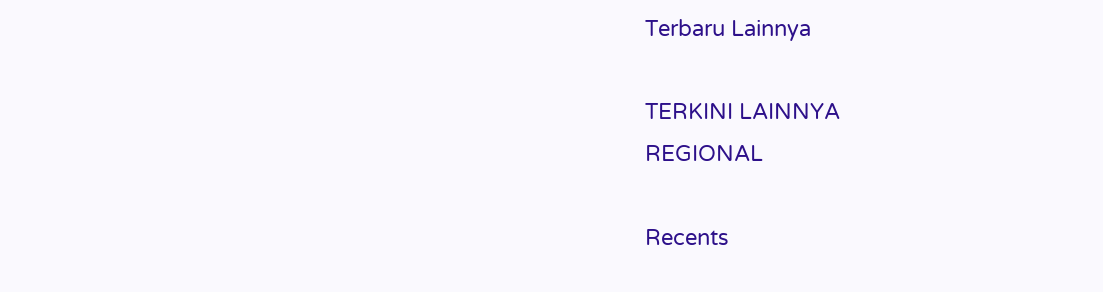Terbaru Lainnya

TERKINI LAINNYA
REGIONAL

Recents